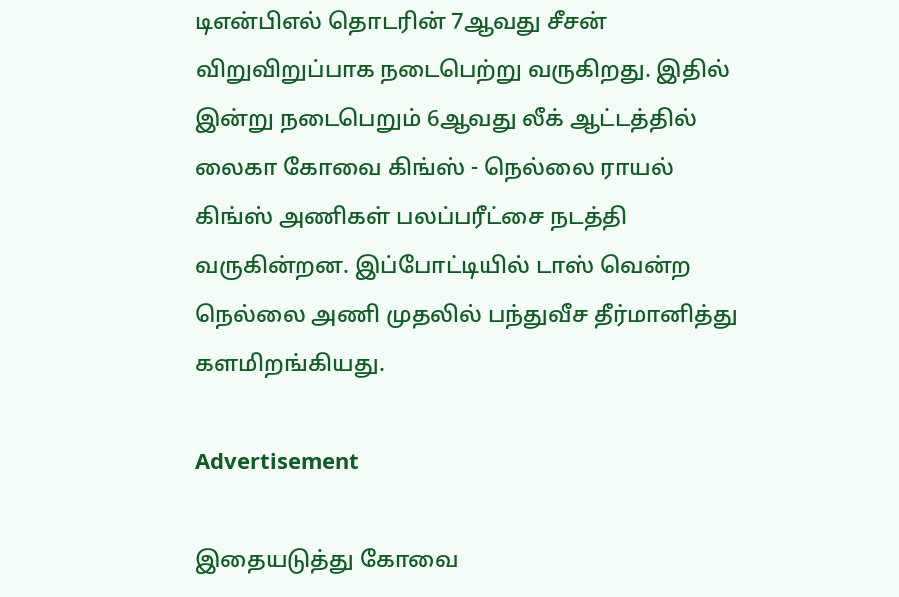டிஎன்பிஎல் தொடரின் 7ஆவது சீசன் விறுவிறுப்பாக நடைபெற்று வருகிறது. இதில் இன்று நடைபெறும் 6ஆவது லீக் ஆட்டத்தில் லைகா கோவை கிங்ஸ் - நெல்லை ராயல் கிங்ஸ் அணிகள் பலப்பரீட்சை நடத்தி வருகின்றன. இப்போட்டியில் டாஸ் வென்ற நெல்லை அணி முதலில் பந்துவீச தீர்மானித்து களமிறங்கியது.

Advertisement

இதையடுத்து கோவை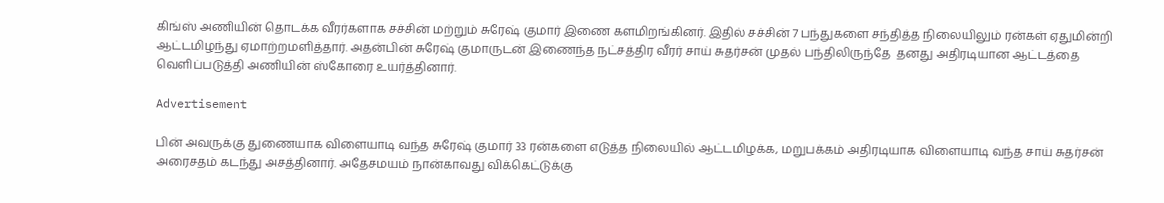கிங்ஸ் அணியின் தொடக்க வீரர்களாக சச்சின் மற்றும் சுரேஷ் குமார் இணை களமிறங்கினர். இதில் சச்சின் 7 பந்துகளை சந்தித்த நிலையிலும் ரன்கள் ஏதுமின்றி ஆட்டமிழந்து ஏமாற்றமளித்தார். அதன்பின் சுரேஷ் குமாருடன் இணைந்த நட்சத்திர வீரர் சாய் சுதர்சன் முதல் பந்திலிருந்தே  தனது அதிரடியான ஆட்டத்தை வெளிப்படுத்தி அணியின் ஸ்கோரை உயர்த்தினார்.

Advertisement

பின் அவருக்கு துணையாக விளையாடி வந்த சுரேஷ் குமார் 33 ரன்களை எடுத்த நிலையில் ஆட்டமிழக்க, மறுபக்கம் அதிரடியாக விளையாடி வந்த சாய் சுதர்சன் அரைசதம் கடந்து அசத்தினார். அதேசமயம் நான்காவது விக்கெட்டுக்கு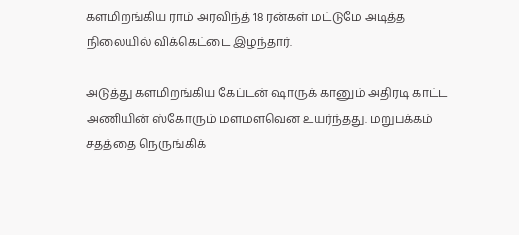களமிறங்கிய ராம் அரவிந்த் 18 ரன்கள் மட்டுமே அடித்த நிலையில் விக்கெட்டை இழந்தார்.

அடுத்து களமிறங்கிய கேப்டன் ஷாருக் கானும் அதிரடி காட்ட அணியின் ஸ்கோரும் மளமளவென உயர்ந்தது. மறுபக்கம் சதத்தை நெருங்கிக்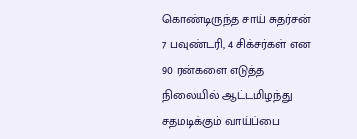கொண்டிருந்த சாய் சுதர்சன் 7 பவுண்டரி, 4 சிக்சர்கள் என 90 ரன்களை எடுத்த நிலையில் ஆட்டமிழந்து சதமடிக்கும் வாய்ப்பை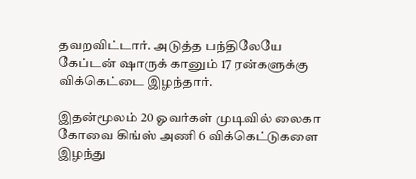தவறவிட்டார். அடுத்த பந்திலேயே கேப்டன் ஷாருக் கானும் 17 ரன்களுக்கு விக்கெட்டை இழந்தார்.

இதன்மூலம் 20 ஓவர்கள் முடிவில் லைகா கோவை கிங்ஸ் அணி 6 விக்கெட்டுகளை இழந்து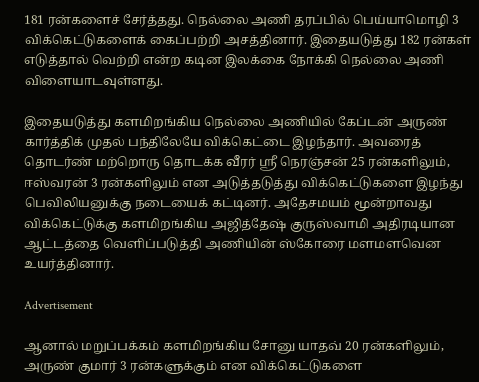181 ரன்களைச் சேர்த்தது. நெல்லை அணி தரப்பில் பெய்யாமொழி 3 விக்கெட்டுகளைக் கைப்பற்றி அசத்தினார். இதையடுத்து 182 ரன்கள் எடுத்தால் வெற்றி என்ற கடின இலக்கை நோக்கி நெல்லை அணி விளையாடவுள்ளது.

இதையடுத்து களமிறங்கிய நெல்லை அணியில் கேப்டன் அருண் கார்த்திக் முதல் பந்திலேயே விக்கெட்டை இழந்தார். அவரைத் தொடர்ண் மற்றொரு தொடக்க வீரர் ஸ்ரீ நெரஞ்சன் 25 ரன்களிலும், ஈஸ்வரன் 3 ரன்களிலும் என அடுத்தடுத்து விக்கெட்டுகளை இழந்து பெவிலியனுக்கு நடையைக் கட்டினர். அதேசமயம் மூன்றாவது விக்கெட்டுக்கு களமிறங்கிய அஜித்தேஷ் குருஸ்வாமி அதிரடியான ஆட்டத்தை வெளிப்படுத்தி அணியின் ஸ்கோரை மளமளவென உயர்த்தினார்.

Advertisement

ஆனால் மறுப்பக்கம் களமிறங்கிய சோனு யாதவ் 20 ரன்களிலும், அருண் குமார் 3 ரன்களுக்கும் என விக்கெட்டுகளை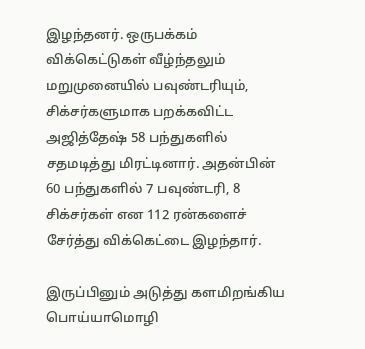இழந்தனர். ஒருபக்கம் விக்கெட்டுகள் வீழ்ந்தலும் மறுமுனையில் பவுண்டரியும், சிக்சர்களுமாக பறக்கவிட்ட அஜித்தேஷ் 58 பந்துகளில் சதமடித்து மிரட்டினார். அதன்பின் 60 பந்துகளில் 7 பவுண்டரி, 8 சிக்சர்கள் என 112 ரன்களைச் சேர்த்து விக்கெட்டை இழந்தார்.

இருப்பினும் அடுத்து களமிறங்கிய பொய்யாமொழி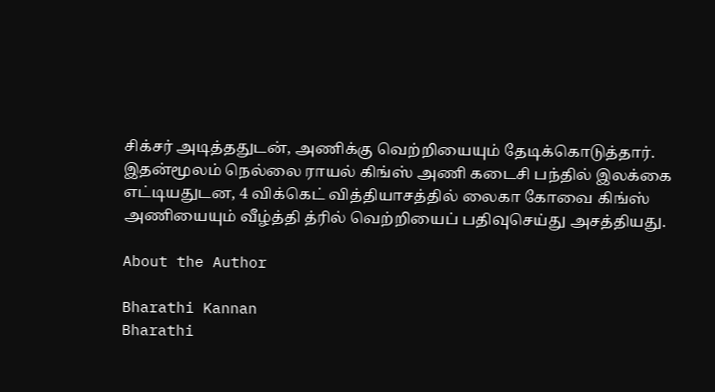சிக்சர் அடித்ததுடன், அணிக்கு வெற்றியையும் தேடிக்கொடுத்தார். இதன்மூலம் நெல்லை ராயல் கிங்ஸ் அணி கடைசி பந்தில் இலக்கை எட்டியதுடன, 4 விக்கெட் வித்தியாசத்தில் லைகா கோவை கிங்ஸ் அணியையும் வீழ்த்தி த்ரில் வெற்றியைப் பதிவுசெய்து அசத்தியது.

About the Author

Bharathi Kannan
Bharathi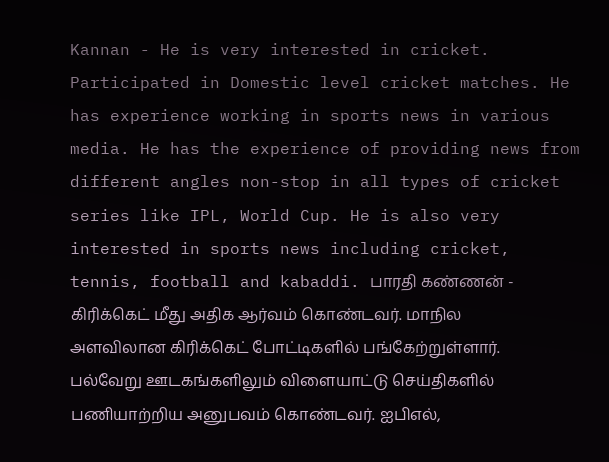Kannan - He is very interested in cricket. Participated in Domestic level cricket matches. He has experience working in sports news in various media. He has the experience of providing news from different angles non-stop in all types of cricket series like IPL, World Cup. He is also very interested in sports news including cricket, tennis, football and kabaddi. பாரதி கண்ணன் - கிரிக்கெட் மீது அதிக ஆர்வம் கொண்டவர். மாநில அளவிலான கிரிக்கெட் போட்டிகளில் பங்கேற்றுள்ளார். பல்வேறு ஊடகங்களிலும் விளையாட்டு செய்திகளில் பணியாற்றிய அனுபவம் கொண்டவர். ஐபிஎல்,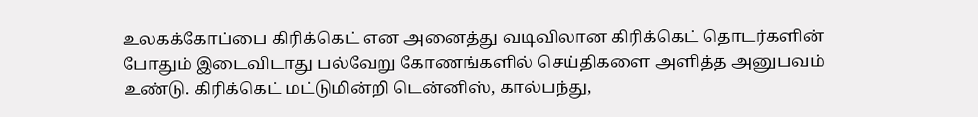உலகக்கோப்பை கிரிக்கெட் என அனைத்து வடிவிலான கிரிக்கெட் தொடர்களின் போதும் இடைவிடாது பல்வேறு கோணங்களில் செய்திகளை அளித்த அனுபவம் உண்டு. கிரிக்கெட் மட்டுமின்றி டென்னிஸ், கால்பந்து,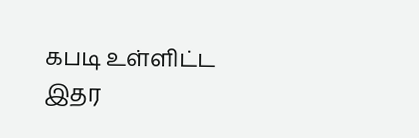கபடி உள்ளிட்ட இதர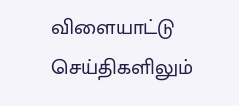விளையாட்டு செய்திகளிலும்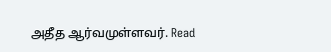அதீத ஆர்வமுள்ளவர். Read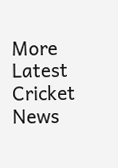More
Latest Cricket News